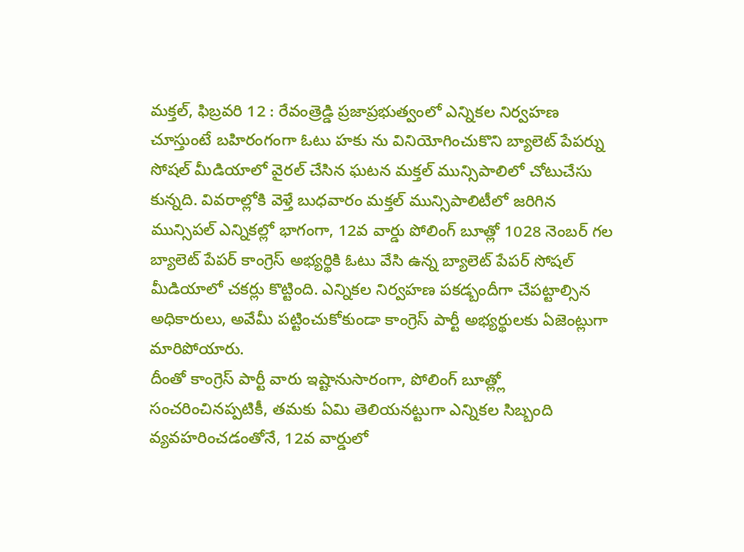మక్తల్, ఫిబ్రవరి 12 : రేవంత్రెడ్డి ప్రజాప్రభుత్వంలో ఎన్నికల నిర్వహణ చూస్తుంటే బహిరంగంగా ఓటు హకు ను వినియోగించుకొని బ్యాలెట్ పేపర్ను సోషల్ మీడియాలో వైరల్ చేసిన ఘటన మక్తల్ మున్సిపాలిలో చోటుచేసు కున్నది. వివరాల్లోకి వెళ్తే బుధవారం మక్తల్ మున్సిపాలిటీలో జరిగిన మున్సిపల్ ఎన్నికల్లో భాగంగా, 12వ వార్డు పోలింగ్ బూత్లో 1028 నెంబర్ గల బ్యాలెట్ పేపర్ కాంగ్రెస్ అభ్యర్థికి ఓటు వేసి ఉన్న బ్యాలెట్ పేపర్ సోషల్ మీడియాలో చకర్లు కొట్టింది. ఎన్నికల నిర్వహణ పకడ్బందీగా చేపట్టాల్సిన అధికారులు, అవేమీ పట్టించుకోకుండా కాంగ్రెస్ పార్టీ అభ్యర్థులకు ఏజెంట్లుగా మారిపోయారు.
దీంతో కాంగ్రెస్ పార్టీ వారు ఇష్టానుసారంగా, పోలింగ్ బూత్ల్లో సంచరించినప్పటికీ, తమకు ఏమి తెలియనట్టుగా ఎన్నికల సిబ్బంది వ్యవహరించడంతోనే, 12వ వార్డులో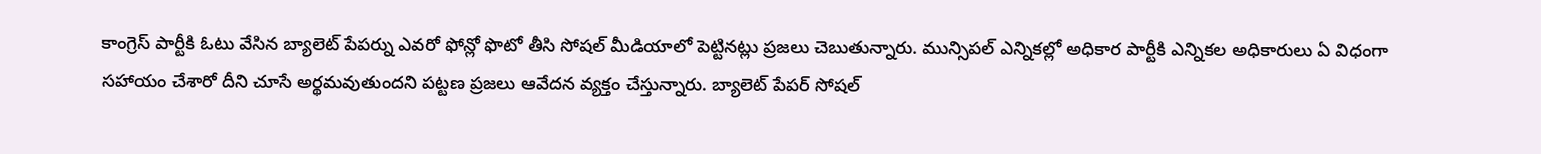కాంగ్రెస్ పార్టీకి ఓటు వేసిన బ్యాలెట్ పేపర్ను ఎవరో ఫోన్లో ఫొటో తీసి సోషల్ మీడియాలో పెట్టినట్లు ప్రజలు చెబుతున్నారు. మున్సిపల్ ఎన్నికల్లో అధికార పార్టీకి ఎన్నికల అధికారులు ఏ విధంగా సహాయం చేశారో దీని చూసే అర్థమవుతుందని పట్టణ ప్రజలు ఆవేదన వ్యక్తం చేస్తున్నారు. బ్యాలెట్ పేపర్ సోషల్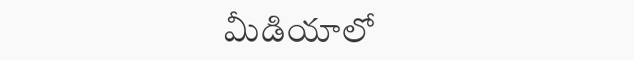మీడియాలో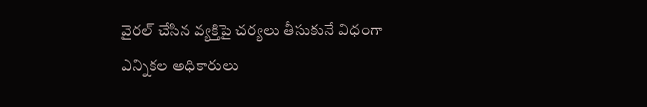వైరల్ చేసిన వ్యక్తిపై చర్యలు తీసుకునే విధంగా ఎన్నికల అధికారులు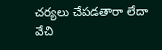చర్యలు చేపడతారా లేదా వేచి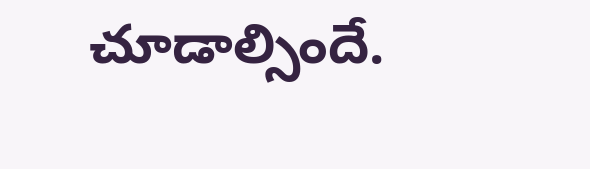చూడాల్సిందే.